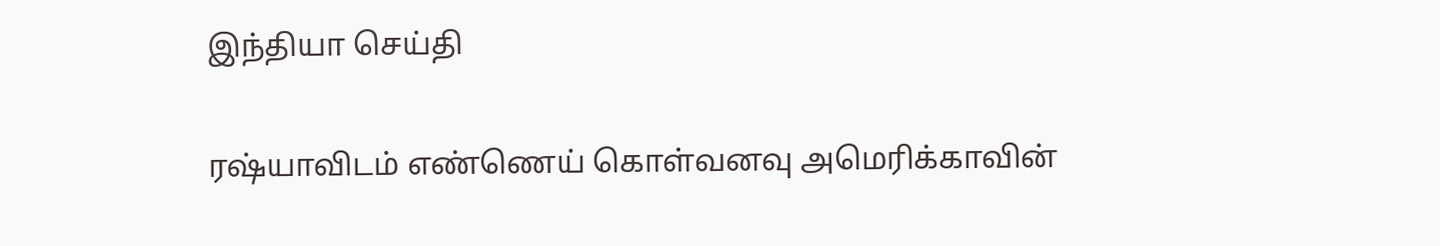இந்தியா செய்தி

ரஷ்யாவிடம் எண்ணெய் கொள்வனவு அமெரிக்காவின்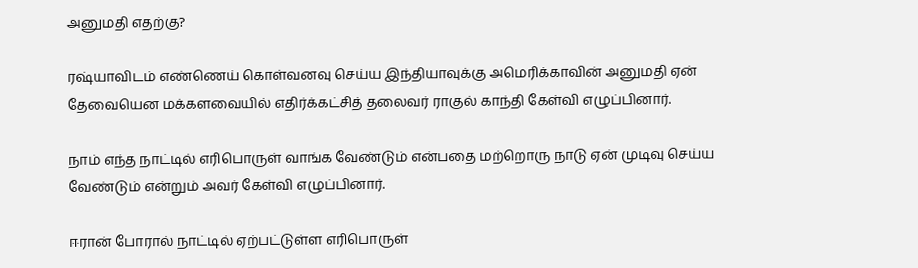அனுமதி எதற்கு?

ரஷ்யாவிடம் எண்ணெய் கொள்வனவு செய்ய இந்தியாவுக்கு அமெரிக்காவின் அனுமதி ஏன் தேவையென மக்களவையில் எதிர்க்கட்சித் தலைவர் ராகுல் காந்தி கேள்வி எழுப்பினார்.

நாம் எந்த நாட்டில் எரிபொருள் வாங்க வேண்டும் என்பதை மற்றொரு நாடு ஏன் முடிவு செய்ய வேண்டும் என்றும் அவர் கேள்வி எழுப்பினார்.

ஈரான் போரால் நாட்டில் ஏற்பட்டுள்ள எரிபொருள்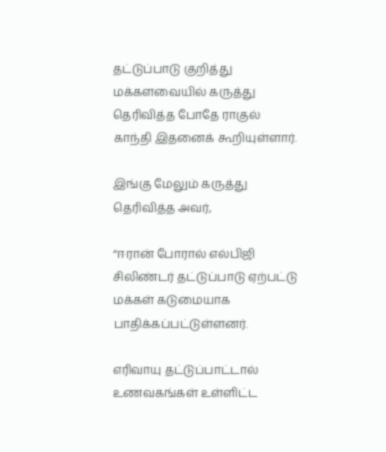தட்டுப்பாடு குறித்து மக்களவையில் கருத்து தெரிவித்த போதே ராகுல் காந்தி இதனைக் கூறியுள்ளார்.

இங்கு மேலும் கருத்து தெரிவித்த அவர்,

“ஈரான் போரால் எல்பிஜி சிலிண்டர் தட்டுப்பாடு ஏற்பட்டு மக்கள் கடுமையாக பாதிக்கப்பட்டுள்ளனர்.

எரிவாயு தட்டுப்பாட்டால் உணவகங்கள் உள்ளிட்ட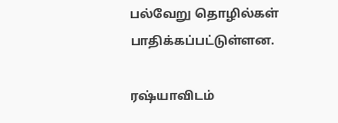பல்வேறு தொழில்கள் பாதிக்கப்பட்டுள்ளன.

ரஷ்யாவிடம்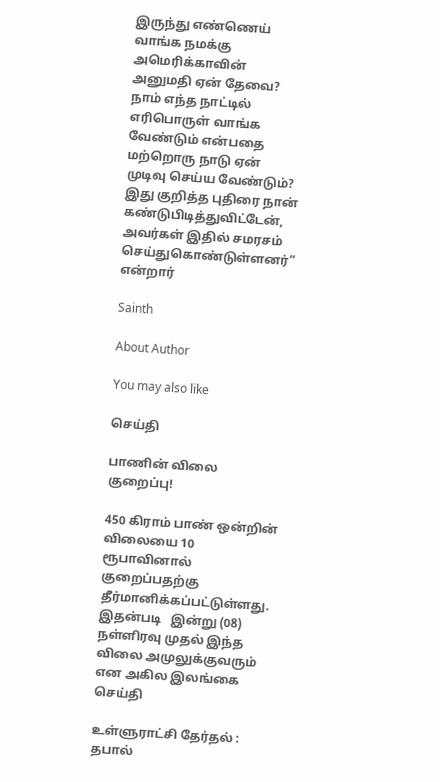இருந்து எண்ணெய் வாங்க நமக்கு அமெரிக்காவின் அனுமதி ஏன் தேவை? நாம் எந்த நாட்டில் எரிபொருள் வாங்க வேண்டும் என்பதை மற்றொரு நாடு ஏன் முடிவு செய்ய வேண்டும்? இது குறித்த புதிரை நான் கண்டுபிடித்துவிட்டேன், அவர்கள் இதில் சமரசம் செய்துகொண்டுள்ளனர்” என்றார்

Sainth

About Author

You may also like

செய்தி

பாணின் விலை குறைப்பு!

450 கிராம் பாண் ஒன்றின் விலையை 10 ரூபாவினால் குறைப்பதற்கு தீர்மானிக்கப்பட்டுள்ளது. இதன்படி   இன்று (08) நள்ளிரவு முதல் இந்த விலை அமுலுக்குவரும் என அகில இலங்கை
செய்தி

உள்ளுராட்சி தேர்தல் : தபால்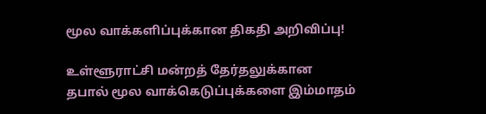மூல வாக்களிப்புக்கான திகதி அறிவிப்பு!

உள்ளூராட்சி மன்றத் தேர்தலுக்கான தபால் மூல வாக்கெடுப்புக்களை இம்மாதம்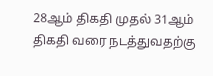28ஆம் திகதி முதல் 31ஆம் திகதி வரை நடத்துவதற்கு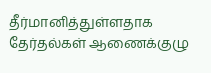தீர்மானித்துள்ளதாக தேர்தல்கள் ஆணைக்குழு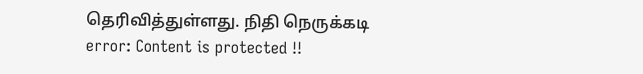தெரிவித்துள்ளது. நிதி நெருக்கடி
error: Content is protected !!